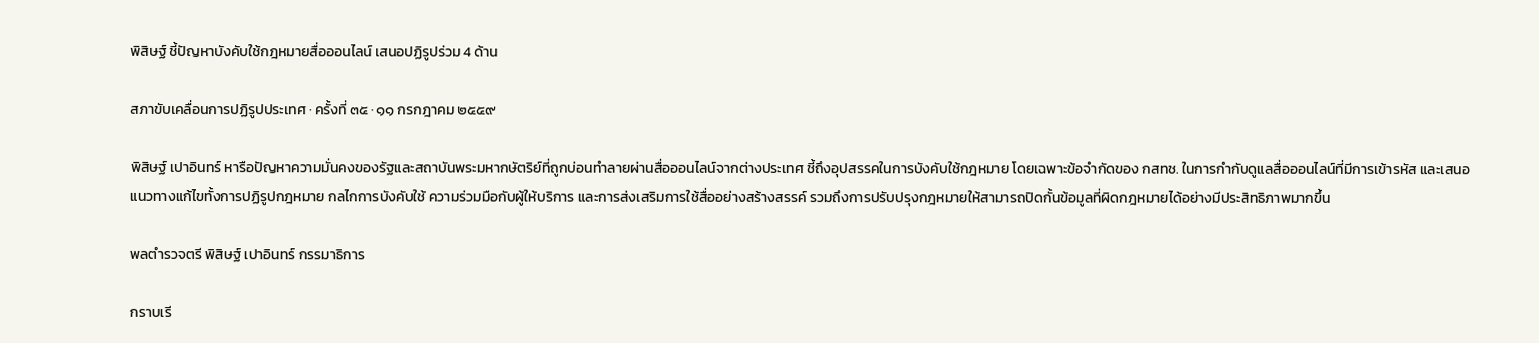พิสิษฐ์ ชี้ปัญหาบังคับใช้กฎหมายสื่อออนไลน์ เสนอปฏิรูปร่วม 4 ด้าน

สภาขับเคลื่อนการปฏิรูปประเทศ · ครั้งที่ ๓๕ · ๑๑ กรกฎาคม ๒๕๕๙

พิสิษฐ์ เปาอินทร์ หารือปัญหาความมั่นคงของรัฐและสถาบันพระมหากษัตริย์ที่ถูกบ่อนทำลายผ่านสื่อออนไลน์จากต่างประเทศ ชี้ถึงอุปสรรคในการบังคับใช้กฎหมาย โดยเฉพาะข้อจำกัดของ กสทช. ในการกำกับดูแลสื่อออนไลน์ที่มีการเข้ารหัส และเสนอแนวทางแก้ไขทั้งการปฏิรูปกฎหมาย กลไกการบังคับใช้ ความร่วมมือกับผู้ให้บริการ และการส่งเสริมการใช้สื่ออย่างสร้างสรรค์ รวมถึงการปรับปรุงกฎหมายให้สามารถปิดกั้นข้อมูลที่ผิดกฎหมายได้อย่างมีประสิทธิภาพมากขึ้น

พลตำรวจตรี พิสิษฐ์ เปาอินทร์ กรรมาธิการ

กราบเรี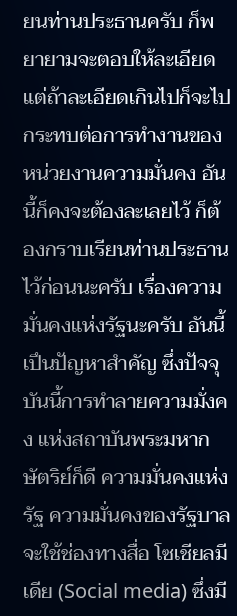ยนท่านประธานครับ ก็พยายามจะตอบให้ละเอียด แต่ถ้าละเอียดเกินไปก็จะไปกระทบต่อการทำงานของ หน่วยงานความมั่นคง อันนี้ก็คงจะต้องละเลยไว้ ก็ต้องกราบเรียนท่านประธานไว้ก่อนนะครับ เรื่องความมั่นคงแห่งรัฐนะครับ อันนี้เปึนปัญหาสําคัญ ซึ่งปัจจุบันนี้การทําลายความมั่งคง แห่งสถาบันพระมหากษัตริย์ก็ดี ความมั่นคงแห่งรัฐ ความมั่นคงของรัฐบาลจะใช้ช่องทางสื่อ โซเชียลมีเดีย (Social media) ซึ่งมี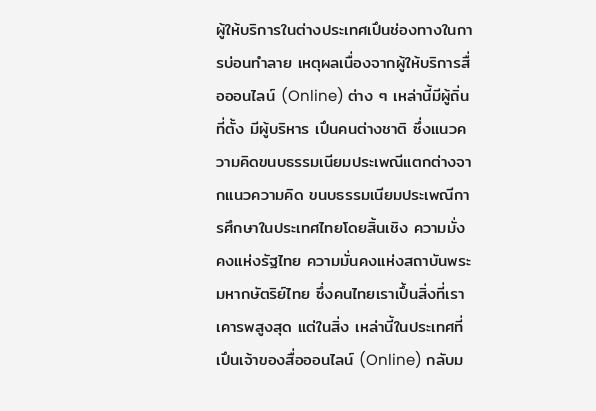ผู้ให้บริการในต่างประเทศเปึนช่องทางในการบ่อนทำลาย เหตุผลเนื่องจากผู้ให้บริการสื่อออนไลน์ (Online) ต่าง ๆ เหล่านี้มีผู้ถิ่นที่ตั้ง มีผู้บริหาร เปึนคนต่างชาติ ซึ่งแนวความคิดขนบธรรมเนียมประเพณีแตกต่างจากแนวความคิด ขนบธรรมเนียมประเพณีการศึกษาในประเทศไทยโดยสิ้นเชิง ความมั่งคงแห่งรัฐไทย ความมั่นคงแห่งสถาบันพระมหากษัตริย์ไทย ซึ่งคนไทยเราเปึ้นสิ่งที่เราเคารพสูงสุด แต่ในสิ่ง เหล่านี้ในประเทศที่เปึนเจ้าของสื่อออนไลน์ (Online) กลับม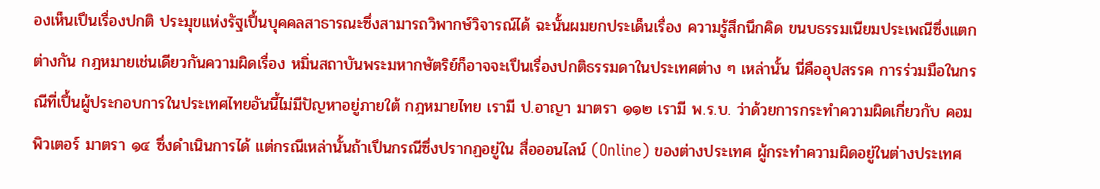องเห็นเปึนเรื่องปกติ ประมุขแห่งรัฐเปึ้นบุคคลสาธารณะซึ่งสามารถวิพากษ์วิจารณ์ได้ ฉะนั้นผมยกประเด็นเรื่อง ความรู้สึกนึกคิด ขนบธรรมเนียมประเพณีซึ่งแตกต่างกัน กฎหมายเช่นเดียวกันความผิดเรื่อง หมิ่นสถาบันพระมหากษัตริย์ก็อาจจะเปึนเรื่องปกติธรรมดาในประเทศต่าง ๆ เหล่านั้น นี่คืออุปสรรค การร่วมมือในกรณีที่เปึ้นผู้ประกอบการในประเทศไทยอันนี้ไม่มีปัญหาอยู่ภายใต้ กฎหมายไทย เรามี ป.อาญา มาตรา ๑๑๒ เรามี พ.ร.บ. ว่าด้วยการกระทำความผิดเกี่ยวกับ คอมพิวเตอร์ มาตรา ๑๔ ซึ่งดำเนินการได้ แต่กรณีเหล่านั้นถ้าเปึนกรณีซึ่งปรากฏอยู่ใน สื่อออนไลน์ (Online) ของต่างประเทศ ผู้กระทำความผิดอยู่ในต่างประเทศ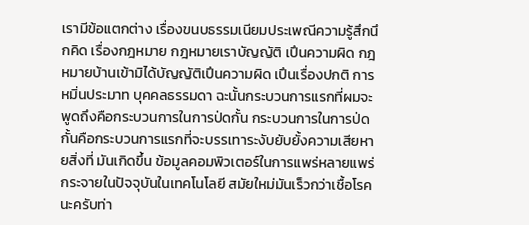เรามีข้อแตกต่าง เรื่องขนบธรรมเนียมประเพณีความรู้สึกนึกคิด เรื่องกฎหมาย กฎหมายเราบัญญัติ เปึนความผิด กฎหมายบ้านเข้ามิได้บัญญัติเปึนความผิด เปึนเรื่องปกติ การหมิ่นประมาท บุคคลธรรมดา ฉะนั้นกระบวนการแรกที่ผมจะพูดถึงคือกระบวนการในการป่ดกั้น กระบวนการในการป่ดกั้นคือกระบวนการแรกที่จะบรรเทาระงับยับยั้งความเสียหายสิ่งที่ มันเกิดขึ้น ข้อมูลคอมพิวเตอร์ในการแพร่หลายแพร่กระจายในปัจจุบันในเทคโนโลยี สมัยใหม่มันเร็วกว่าเชื้อโรคนะครับท่า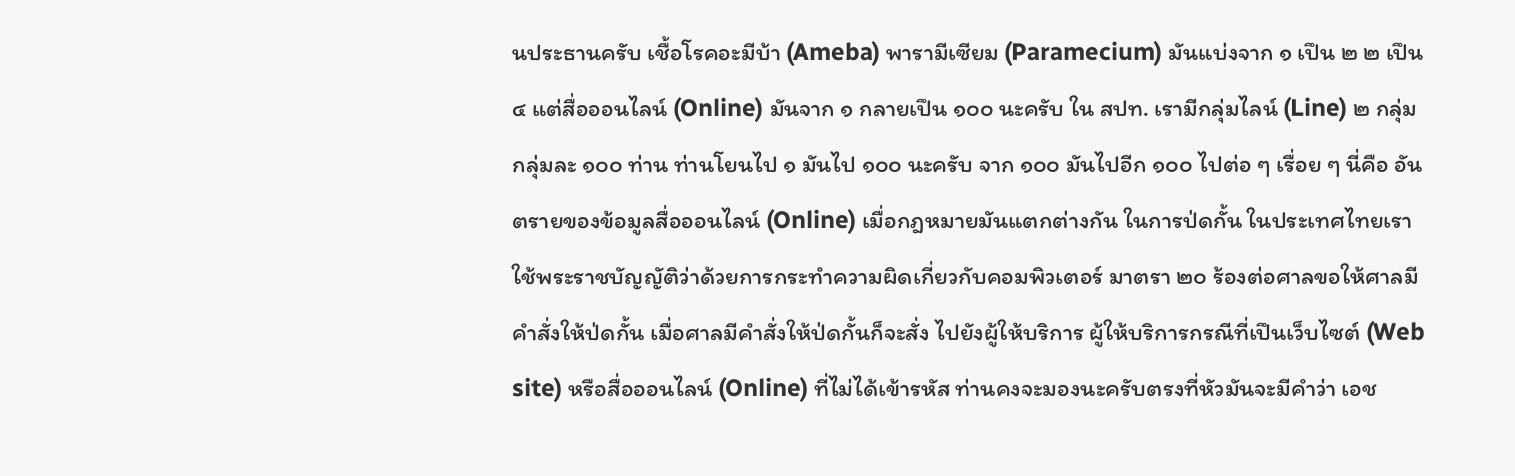นประธานครับ เชื้อโรคอะมีบ้า (Ameba) พารามีเซียม (Paramecium) มันแบ่งจาก ๑ เปึน ๒ ๒ เปึน ๔ แต่สื่อออนไลน์ (Online) มันจาก ๑ กลายเปึน ๑๐๐ นะครับ ใน สปท. เรามีกลุ่มไลน์ (Line) ๒ กลุ่ม กลุ่มละ ๑๐๐ ท่าน ท่านโยนไป ๑ มันไป ๑๐๐ นะครับ จาก ๑๐๐ มันไปอีก ๑๐๐ ไปต่อ ๆ เรื่อย ๆ นี่คือ อันตรายของข้อมูลสื่อออนไลน์ (Online) เมื่อกฎหมายมันแตกต่างกัน ในการป่ดกั้น ในประเทศไทยเราใช้พระราชบัญญัติว่าด้วยการกระทำความผิดเกี่ยวกับคอมพิวเตอร์ มาตรา ๒๐ ร้องต่อศาลขอให้ศาลมีคำสั่งให้ป่ดกั้น เมื่อศาลมีคำสั่งให้ป่ดกั้นก็จะสั่ง ไปยังผู้ให้บริการ ผู้ให้บริการกรณีที่เปึนเว็บไซต์ (Web site) หรือสื่อออนไลน์ (Online) ที่ไม่ได้เข้ารหัส ท่านคงจะมองนะครับตรงที่หัวมันจะมีคำว่า เอช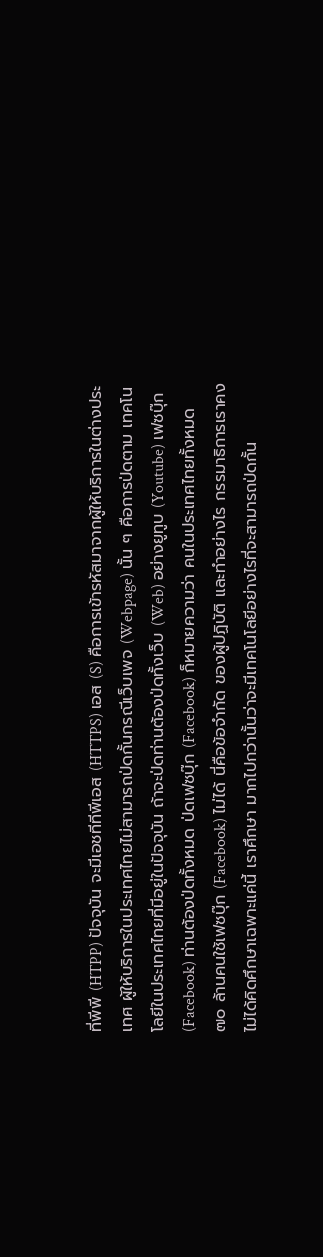ที่พีพี (HTPP) ปัจจุบัน จะมีเอชทีทีพีเอส (HTTPS) เอส (S) คือการเข้ารหัสมาจากผู้ให้บริการในต่างประเทศ ผู้ให้บริการในประเทศไทยไม่สามารถป่ดกั้นกรณีเว็บเพจ (Webpage) นั้น ๆ คือการป่ดตาม เทคโนโลยีในประเทศไทยที่มีอยู่ในปัจจุบัน ถ้าจะป่ดท่านต้องป่ดทั้งเว็บ (Web) อย่างยูทูบ (Youtube) เฟซบุ๊ก (Facebook) ท่านต้องป่ดทั้งหมด ป่ดเฟซบุ๊ก (Facebook) ก็หมายความว่า คนในประเทศไทยทั้งหมด ๗๐ ล้านคนใช้เฟซบุ๊ก (Facebook) ไม่ได้ นี่คือข้อจำกัด ของผู้ปฏิบัติ และทำอย่างไร กรรมาธิการเราคงไม่ได้คิดศึกษาเฉพาะแค่นี้ เราศึกษา มากไปกว่านั้นว่าจะมีเทคโนโลยีอย่างไรที่จะสามารถป่ดกั้น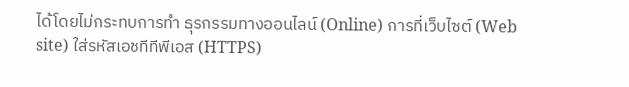ได้โดยไม่กระทบการทำ ธุรกรรมทางออนไลน์ (Online) การที่เว็บไซต์ (Web site) ใส่รหัสเอชทีทีพีเอส (HTTPS)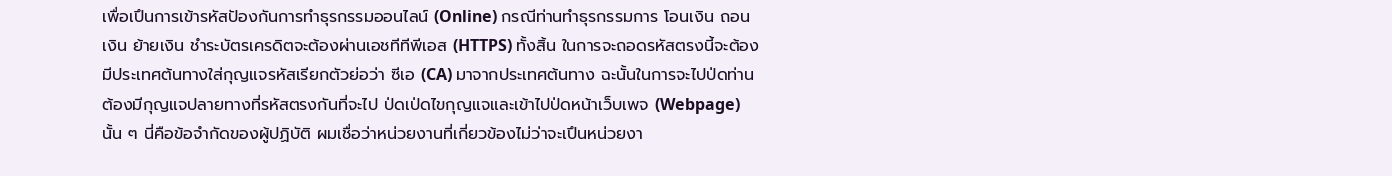เพื่อเปึนการเข้ารหัสปัองกันการทำธุรกรรมออนไลน์ (Online) กรณีท่านทำธุรกรรมการ โอนเงิน ถอนเงิน ย้ายเงิน ชำระบัตรเครดิตจะต้องผ่านเอชทีทีพีเอส (HTTPS) ทั้งสิ้น ในการจะถอดรหัสตรงนี้จะต้องมีประเทศต้นทางใส่กุญแจรหัสเรียกตัวย่อว่า ซีเอ (CA) มาจากประเทศต้นทาง ฉะนั้นในการจะไปป่ดท่านต้องมีกุญแจปลายทางที่รหัสตรงกันที่จะไป ป่ดเป่ดไขกุญแจและเข้าไปป่ดหน้าเว็บเพจ (Webpage) นั้น ๆ นี่คือข้อจำกัดของผู้ปฏิบัติ ผมเชื่อว่าหน่วยงานที่เกี่ยวข้องไม่ว่าจะเปึนหน่วยงา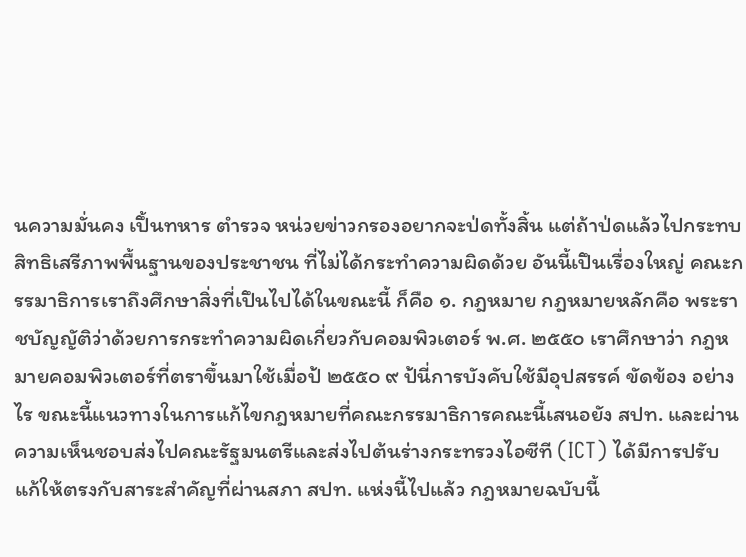นความมั่นคง เปึ้นทหาร ตำรวจ หน่วยข่าวกรองอยากจะป่ดทั้งสิ้น แต่ถ้าป่ดแล้วไปกระทบสิทธิเสรีภาพพื้นฐานของประชาชน ที่ไม่ได้กระทำความผิดด้วย อันนี้เปึนเรื่องใหญ่ คณะกรรมาธิการเราถึงศึกษาสิ่งที่เปึนไปได้ในขณะนี้ ก็คือ ๑. กฎหมาย กฎหมายหลักคือ พระราชบัญญัติว่าด้วยการกระทำความผิดเกี่ยวกับคอมพิวเตอร์ พ.ศ. ๒๕๕๐ เราศึกษาว่า กฎหมายคอมพิวเตอร์ที่ตราขึ้นมาใช้เมื่อป้ ๒๕๕๐ ๙ ป้นี่การบังคับใช้มีอุปสรรค์ ขัดข้อง อย่างไร ขณะนี้แนวทางในการแก้ไขกฎหมายที่คณะกรรมาธิการคณะนี้เสนอยัง สปท. และผ่านความเห็นชอบส่งไปคณะรัฐมนตรีและส่งไปต้นร่างกระทรวงไอซีที (ICT) ได้มีการปรับแก้ให้ตรงกับสาระสำคัญที่ผ่านสภา สปท. แห่งนี้ไปแล้ว กฎหมายฉบับนี้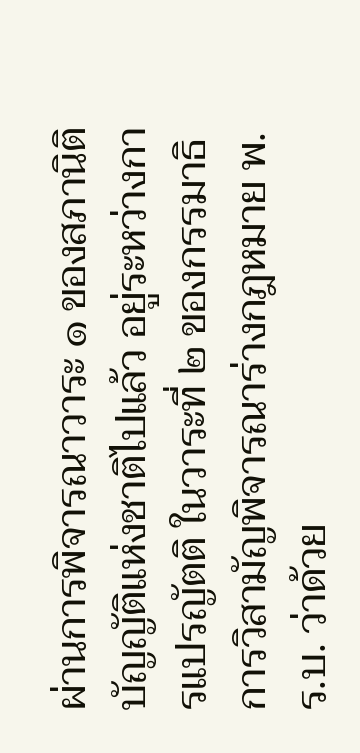ผ่านการพิจารณาวาระ ๑ ของสภานิติบัญญัติแห่งชาติไปแล้ว อยู่ระหว่างการแปรญัตติ ในวาระที่ ๒ ของกรรมาธิการวิสามัญพิจารณาร่างกฎหมาย พ.ร.บ. ว่าด้วย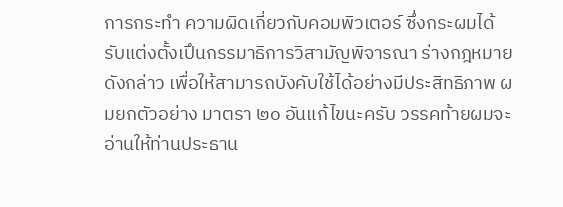การกระทำ ความผิดเกี่ยวกับคอมพิวเตอร์ ซึ่งกระผมได้รับแต่งตั้งเปึนกรรมาธิการวิสามัญพิจารณา ร่างกฎหมายดังกล่าว เพื่อให้สามารถบังคับใช้ได้อย่างมีประสิทธิภาพ ผมยกตัวอย่าง มาตรา ๒๐ อันแก้ไขนะครับ วรรคท้ายผมจะอ่านให้ท่านประธาน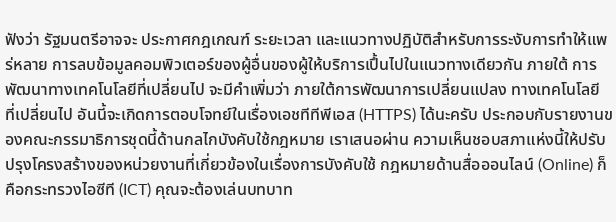ฟังว่า รัฐมนตรีอาจจะ ประกาศกฎเกณฑ์ ระยะเวลา และแนวทางปฏิบัติสำหรับการระงับการทำให้แพร่หลาย การลบข้อมูลคอมพิวเตอร์ของผู้อื่นของผู้ให้บริการเปึ้นไปในแนวทางเดียวกัน ภายใต้ การพัฒนาทางเทคโนโลยีที่เปลี่ยนไป จะมีคำเพิ่มว่า ภายใต้การพัฒนาการเปลี่ยนแปลง ทางเทคโนโลยี ที่เปลี่ยนไป อันนี้จะเกิดการตอบโจทย์ในเรื่องเอชทีทีพีเอส (HTTPS) ได้นะครับ ประกอบกับรายงานของคณะกรรมาธิการชุดนี้ด้านกลไกบังคับใช้กฎหมาย เราเสนอผ่าน ความเห็นชอบสภาแห่งนี้ให้ปรับปรุงโครงสร้างของหน่วยงานที่เกี่ยวข้องในเรื่องการบังคับใช้ กฎหมายด้านสื่อออนไลน์ (Online) ก็คือกระทรวงไอซีที (ICT) คุณจะต้องเล่นบทบาท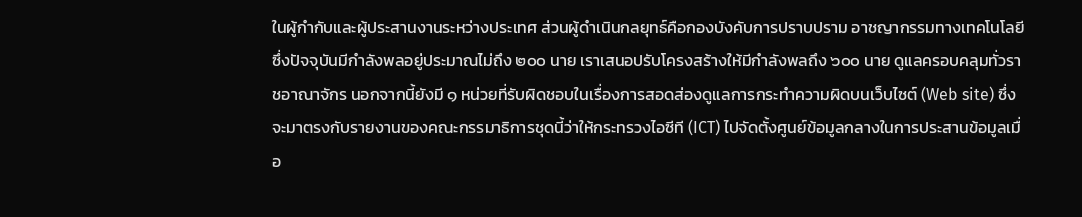ในผู้กำกับและผู้ประสานงานระหว่างประเทศ ส่วนผู้ดำเนินกลยุทธ์คือกองบังคับการปราบปราม อาชญากรรมทางเทคโนโลยี ซึ่งปัจจุบันมีกำลังพลอยู่ประมาณไม่ถึง ๒๐๐ นาย เราเสนอปรับโครงสร้างให้มีกำลังพลถึง ๖๐๐ นาย ดูแลครอบคลุมทั่วราชอาณาจักร นอกจากนี้ยังมี ๑ หน่วยที่รับผิดชอบในเรื่องการสอดส่องดูแลการกระทำความผิดบนเว็บไซต์ (Web site) ซึ่งจะมาตรงกับรายงานของคณะกรรมาธิการชุดนี้ว่าให้กระทรวงไอซีที (ICT) ไปจัดตั้งศูนย์ข้อมูลกลางในการประสานข้อมูลเมื่อ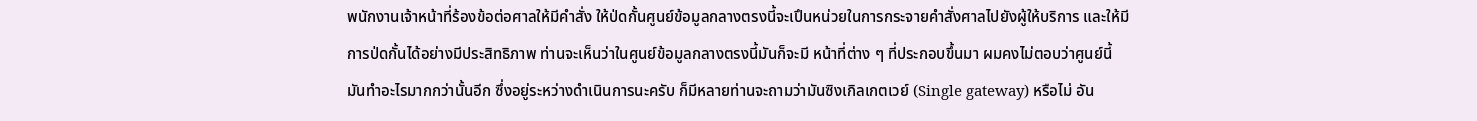พนักงานเจ้าหน้าที่ร้องข้อต่อศาลให้มีคำสั่ง ให้ป่ดกั้นศูนย์ข้อมูลกลางตรงนี้จะเปึนหน่วยในการกระจายคำสั่งศาลไปยังผู้ให้บริการ และให้มีการป่ดกั้นได้อย่างมีประสิทธิภาพ ท่านจะเห็นว่าในศูนย์ข้อมูลกลางตรงนี้มันก็จะมี หน้าที่ต่าง ๆ ที่ประกอบขึ้นมา ผมคงไม่ตอบว่าศูนย์นี้มันทำอะไรมากกว่านั้นอีก ซึ่งอยู่ระหว่างดำเนินการนะครับ ก็มีหลายท่านจะถามว่ามันซิงเกิลเกตเวย์ (Single gateway) หรือไม่ อัน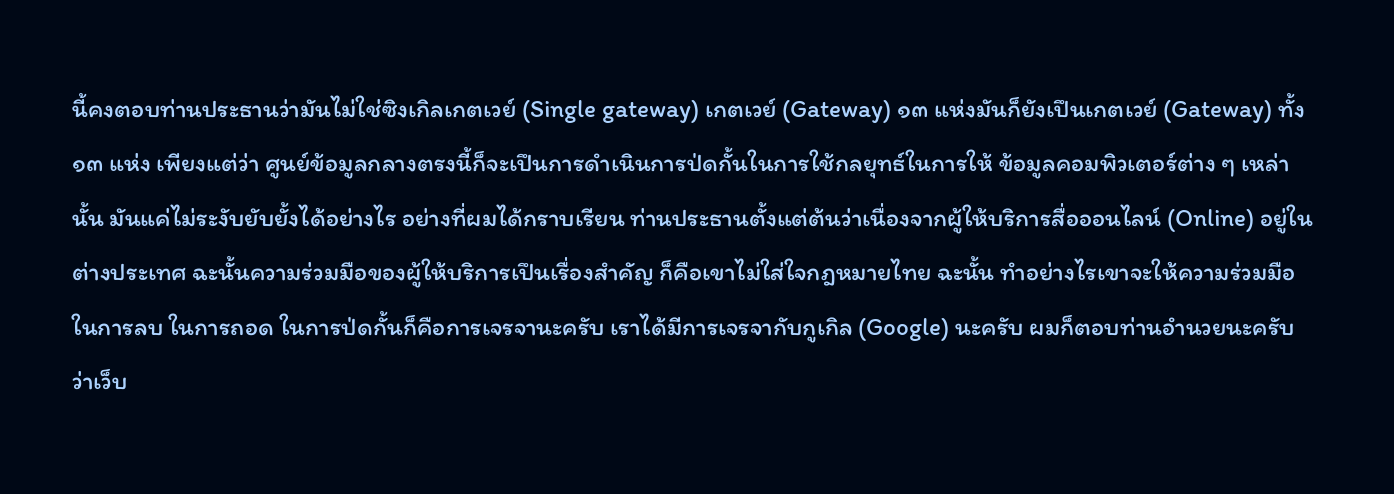นี้คงตอบท่านประธานว่ามันไม่ใช่ซิงเกิลเกตเวย์ (Single gateway) เกตเวย์ (Gateway) ๑๓ แห่งมันก็ยังเปึนเกตเวย์ (Gateway) ทั้ง ๑๓ แห่ง เพียงแต่ว่า ศูนย์ข้อมูลกลางตรงนี้ก็จะเปึนการดำเนินการป่ดกั้นในการใช้กลยุทธ์ในการให้ ข้อมูลคอมพิวเตอร์ต่าง ๆ เหล่านั้น มันแค่ไม่ระงับยับยั้งได้อย่างไร อย่างที่ผมได้กราบเรียน ท่านประธานตั้งแต่ต้นว่าเนื่องจากผู้ให้บริการสื่อออนไลน์ (Online) อยู่ในต่างประเทศ ฉะนั้นความร่วมมือของผู้ให้บริการเปึนเรื่องสำคัญ ก็คือเขาไม่ใส่ใจกฎหมายไทย ฉะนั้น ทําอย่างไรเขาจะให้ความร่วมมือในการลบ ในการถอด ในการป่ดกั้นก็คือการเจรจานะครับ เราได้มีการเจรจากับกูเกิล (Google) นะครับ ผมก็ตอบท่านอำนวยนะครับว่าเว็บ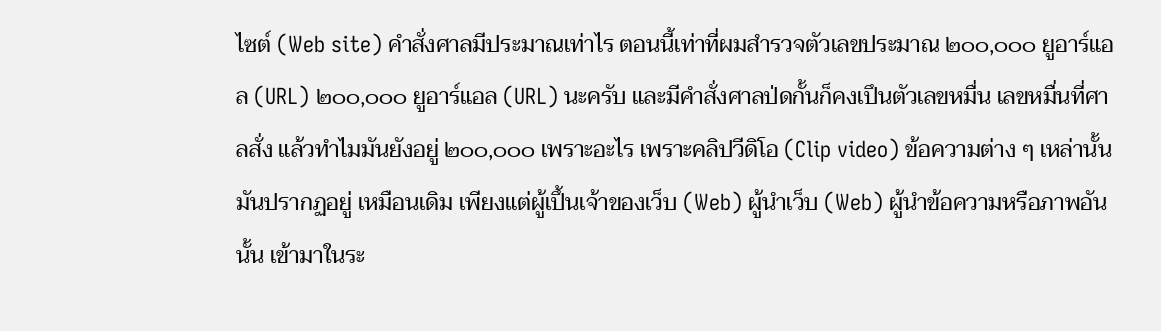ไซต์ (Web site) คําสั่งศาลมีประมาณเท่าไร ตอนนี้เท่าที่ผมสํารวจตัวเลขประมาณ ๒๐๐,๐๐๐ ยูอาร์แอล (URL) ๒๐๐,๐๐๐ ยูอาร์แอล (URL) นะครับ และมีคําสั่งศาลป่ดกั้นก็คงเปึนตัวเลขหมื่น เลขหมื่นที่ศาลสั่ง แล้วทำไมมันยังอยู่ ๒๐๐,๐๐๐ เพราะอะไร เพราะคลิปวีดิโอ (Clip video) ข้อความต่าง ๆ เหล่านั้นมันปรากฏอยู่ เหมือนเดิม เพียงแต่ผู้เปึ้นเจ้าของเว็บ (Web) ผู้นําเว็บ (Web) ผู้นําข้อความหรือภาพอันนั้น เข้ามาในระ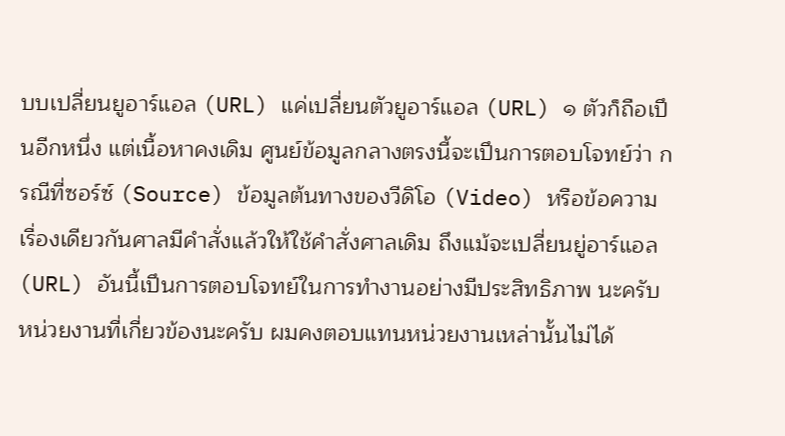บบเปลี่ยนยูอาร์แอล (URL) แค่เปลี่ยนตัวยูอาร์แอล (URL) ๑ ตัวก็ถือเปึนอีกหนึ่ง แต่เนื้อหาคงเดิม ศูนย์ข้อมูลกลางตรงนี้จะเปึนการตอบโจทย์ว่า กรณีที่ซอร์ซ์ (Source) ข้อมูลต้นทางของวีดิโอ (Video) หรือข้อความเรื่องเดียวกันศาลมีคําสั่งแล้วให้ใช้คำสั่งศาลเดิม ถึงแม้จะเปลี่ยนยู่อาร์แอล (URL) อันนี้เปึนการตอบโจทย์ในการทำงานอย่างมีประสิทธิภาพ นะครับ หน่วยงานที่เกี่ยวข้องนะครับ ผมคงตอบแทนหน่วยงานเหล่านั้นไม่ได้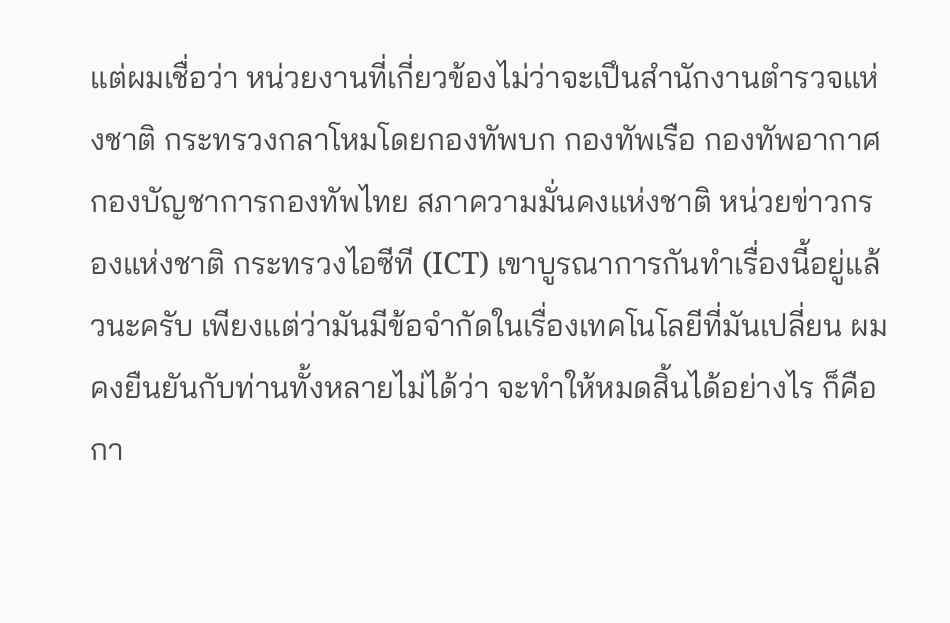แต่ผมเชื่อว่า หน่วยงานที่เกี่ยวข้องไม่ว่าจะเปึนสำนักงานตำรวจแห่งชาติ กระทรวงกลาโหมโดยกองทัพบก กองทัพเรือ กองทัพอากาศ กองบัญชาการกองทัพไทย สภาความมั่นคงแห่งชาติ หน่วยข่าวกรองแห่งชาติ กระทรวงไอซีที (ICT) เขาบูรณาการกันทำเรื่องนี้อยู่แล้วนะครับ เพียงแต่ว่ามันมีข้อจำกัดในเรื่องเทคโนโลยีที่มันเปลี่ยน ผมคงยืนยันกับท่านทั้งหลายไม่ได้ว่า จะทําให้หมดสิ้นได้อย่างไร ก็คือกา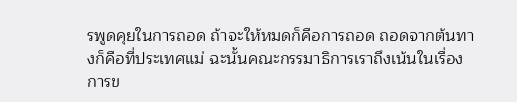รพูดคุยในการถอด ถ้าจะให้หมดก็คือการถอด ถอดจากต้นทางก็คือที่ประเทศแม่ ฉะนั้นคณะกรรมาธิการเราถึงเน้นในเรื่องการข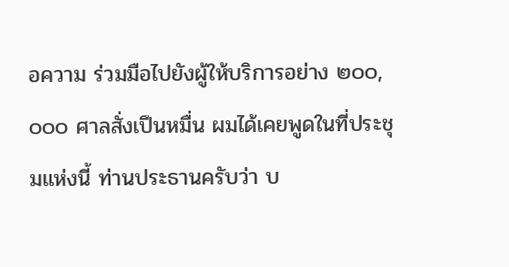อความ ร่วมมือไปยังผู้ให้บริการอย่าง ๒๐๐,๐๐๐ ศาลสั่งเปึนหมื่น ผมได้เคยพูดในที่ประชุมแห่งนี้ ท่านประธานครับว่า บ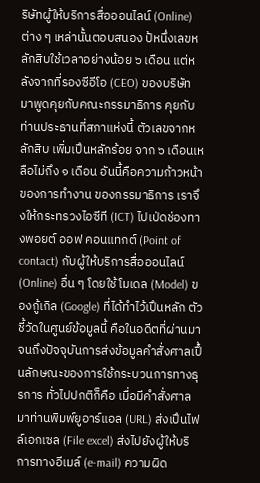ริษัทผู้ให้บริการสื่อออนไลน์ (Online) ต่าง ๆ เหล่านั้นตอบสนอง ป้หนึ่งเลขหลักสิบใช้เวลาอย่างน้อย ๖ เดือน แต่หลังจากที่รองซีอีโอ (CEO) ของบริษัท มาพูดคุยกับคณะกรรมาธิการ คุยกับท่านประธานที่สภาแห่งนี้ ตัวเลขจากหลักสิบ เพิ่มเปึนหลักร้อย จาก ๖ เดือนเหลือไม่ถึง ๑ เดือน อันนี้คือความก้าวหน้าของการทำงาน ของกรรมาธิการ เราจึงให้กระทรวงไอซีที (ICT) ไปเป่ดช่องทางพอยต์ ออฟ คอนแทกต์ (Point of contact) กับผู้ให้บริการสื่อออนไลน์ (Online) อื่น ๆ โดยใช้โมเดล (Model) ของกู้เกิล (Google) ที่ได้ทำไว้เปึนหลัก ตัวชี้วัดในศูนย์ข้อมูลนี้ คือในอดีตที่ผ่านมา จนถึงปัจจุบันการส่งข้อมูลคำสั่งศาลเปึ้นลักษณะของการใช้กระบวนการทางธุรการ ทั่วไปปกติก็คือ เมื่อมีคำสั่งศาลมาท่านพิมพ์ยูอาร์แอล (URL) ส่งเปึนไฟล์เอกเซล (File excel) ส่งไปยังผู้ให้บริการทางอีเมล์ (e-mail) ความผิด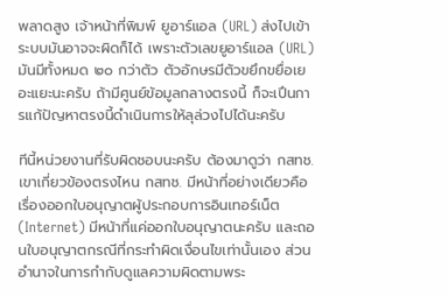พลาดสูง เจ้าหน้าที่พิมพ์ ยูอาร์แอล (URL) ส่งไปเข้าระบบมันอาจจะผิดก็ได้ เพราะตัวเลขยูอาร์แอล (URL) มันมีทั้งหมด ๒๐ กว่าตัว ตัวอักษรมีตัวขยึกขยื่อเยอะแยะนะครับ ถ้ามีศูนย์ข้อมูลกลางตรงนี้ ก็จะเปึนการแก้ปัญหาตรงนี้ดำเนินการให้ลุล่วงไปได้นะครับ

ทีนี้หน่วยงานที่รับผิดชอบนะครับ ต้องมาดูว่า กสทช. เขาเกี่ยวข้องตรงไหน กสทช. มีหน้าที่อย่างเดียวคือเรื่องออกใบอนุญาตผู้ประกอบการอินเทอร์เน็ต (Internet) มีหน้าที่แค่ออกใบอนุญาตนะครับ และถอนใบอนุญาตกรณีที่กระทำผิดเงื่อนไขเท่านั้นเอง ส่วนอำนาจในการกำกับดูแลความผิดตามพระ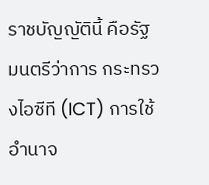ราชบัญญัตินี้ คือรัฐมนตรีว่าการ กระทรวงไอซีที (ICT) การใช้อำนาจ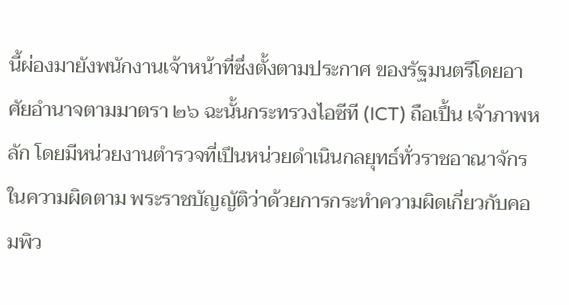นี้ผ่องมายังพนักงานเจ้าหน้าที่ซึ่งตั้งตามประกาศ ของรัฐมนตรีโดยอาศัยอำนาจตามมาตรา ๒๖ ฉะนั้นกระทรวงไอซีที (ICT) ถือเปึ้น เจ้าภาพหลัก โดยมีหน่วยงานตำรวจที่เปึนหน่วยดำเนินกลยุทธ์ทั่วราชอาณาจักรในความผิดตาม พระราชบัญญัติว่าด้วยการกระทําความผิดเกี่ยวกับคอมพิว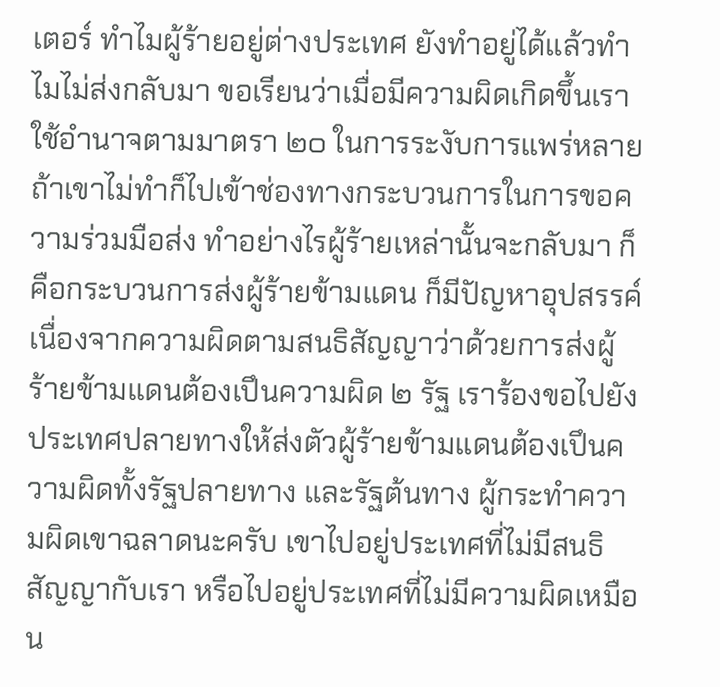เตอร์ ทําไมผู้ร้ายอยู่ต่างประเทศ ยังทำอยู่ได้แล้วทําไมไม่ส่งกลับมา ขอเรียนว่าเมื่อมีความผิดเกิดขึ้นเราใช้อำนาจตามมาตรา ๒๐ ในการระงับการแพร่หลาย ถ้าเขาไม่ทำก็ไปเข้าช่องทางกระบวนการในการขอความร่วมมือส่ง ทําอย่างไรผู้ร้ายเหล่านั้นจะกลับมา ก็คือกระบวนการส่งผู้ร้ายข้ามแดน ก็มีปัญหาอุปสรรค์ เนื่องจากความผิดตามสนธิสัญญาว่าด้วยการส่งผู้ร้ายข้ามแดนต้องเปึนความผิด ๒ รัฐ เราร้องขอไปยังประเทศปลายทางให้ส่งตัวผู้ร้ายข้ามแดนต้องเปึนความผิดทั้งรัฐปลายทาง และรัฐต้นทาง ผู้กระทําความผิดเขาฉลาดนะครับ เขาไปอยู่ประเทศที่ไม่มีสนธิสัญญากับเรา หรือไปอยู่ประเทศที่ไม่มีความผิดเหมือน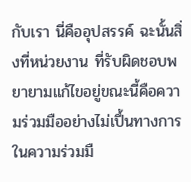กับเรา นี่คืออุปสรรค์ ฉะนั้นสิ่งที่หน่วยงาน ที่รับผิดชอบพยายามแก้ไขอยู่ขณะนี้คือความร่วมมืออย่างไม่เปึ้นทางการ ในความร่วมมื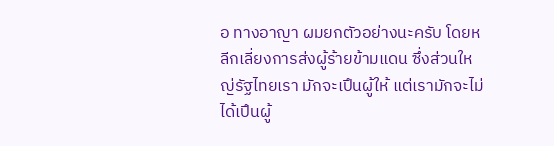อ ทางอาญา ผมยกตัวอย่างนะครับ โดยหลีกเลี่ยงการส่งผู้ร้ายข้ามแดน ซึ่งส่วนใหญ่รัฐไทยเรา มักจะเปึนผู้ให้ แต่เรามักจะไม่ได้เปึนผู้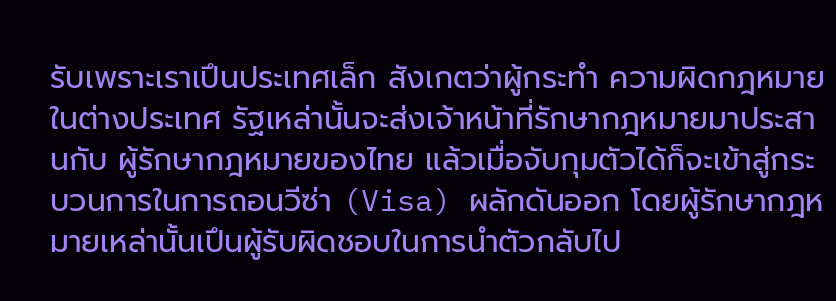รับเพราะเราเปึนประเทศเล็ก สังเกตว่าผู้กระทํา ความผิดกฎหมายในต่างประเทศ รัฐเหล่านั้นจะส่งเจ้าหน้าที่รักษากฎหมายมาประสานกับ ผู้รักษากฎหมายของไทย แล้วเมื่อจับกุมตัวได้ก็จะเข้าสู่กระบวนการในการถอนวีซ่า (Visa) ผลักดันออก โดยผู้รักษากฎหมายเหล่านั้นเปึนผู้รับผิดชอบในการนำตัวกลับไป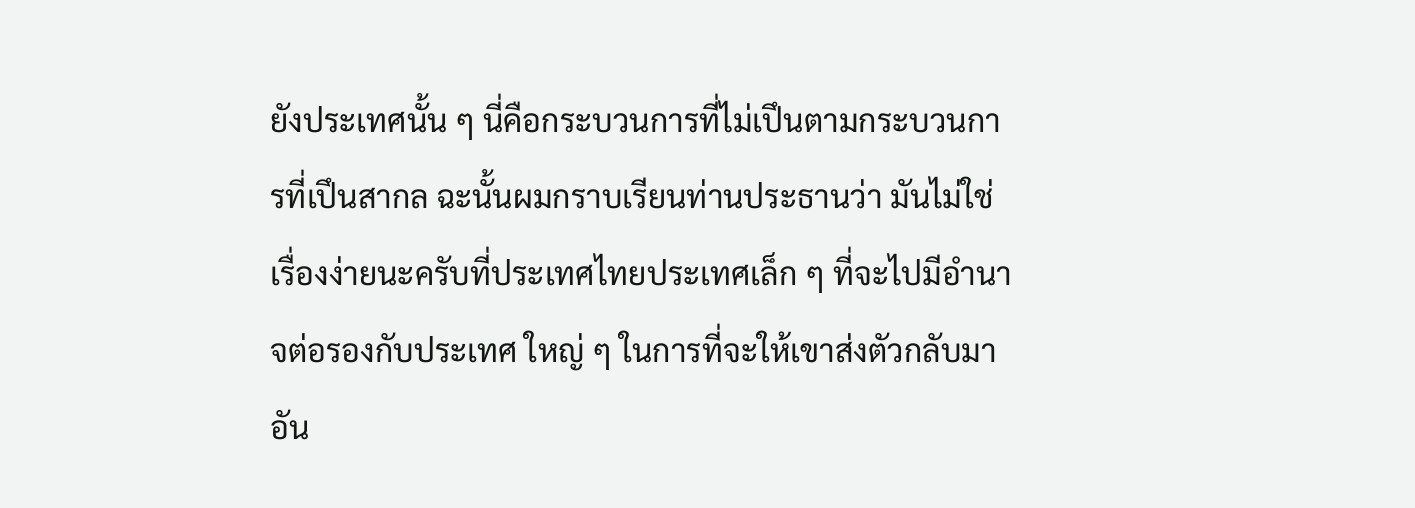ยังประเทศนั้น ๆ นี่คือกระบวนการที่ไม่เปึนตามกระบวนการที่เปึนสากล ฉะนั้นผมกราบเรียนท่านประธานว่า มันไม่ใช่เรื่องง่ายนะครับที่ประเทศไทยประเทศเล็ก ๆ ที่จะไปมีอํานาจต่อรองกับประเทศ ใหญ่ ๆ ในการที่จะให้เขาส่งตัวกลับมา อัน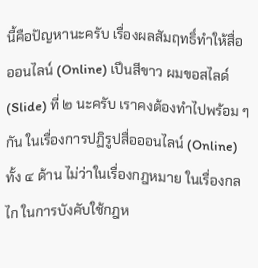นี้คือปัญหานะครับ เรื่องผลสัมฤทธิ์ทําให้สื่อ ออนไลน์ (Online) เปึนสีขาว ผมขอสไลด์ (Slide) ที่ ๒ นะครับ เราคงต้องทำไปพร้อม ๆ กัน ในเรื่องการปฏิรูปสื่อออนไลน์ (Online) ทั้ง ๔ ด้าน ไม่ว่าในเรื่องกฎหมาย ในเรื่องกลไก ในการบังคับใช้กฎห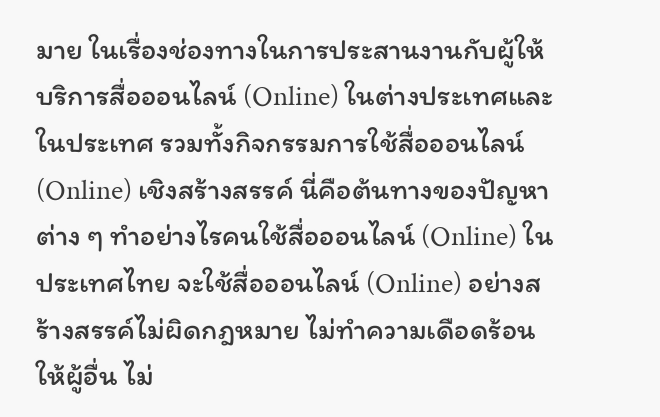มาย ในเรื่องช่องทางในการประสานงานกับผู้ให้บริการสื่อออนไลน์ (Online) ในต่างประเทศและในประเทศ รวมทั้งกิจกรรมการใช้สื่อออนไลน์ (Online) เชิงสร้างสรรค์ นี่คือต้นทางของปัญหาต่าง ๆ ทำอย่างไรคนใช้สื่อออนไลน์ (Online) ในประเทศไทย จะใช้สื่อออนไลน์ (Online) อย่างสร้างสรรค์ไม่ผิดกฎหมาย ไม่ทำความเดือดร้อนให้ผู้อื่น ไม่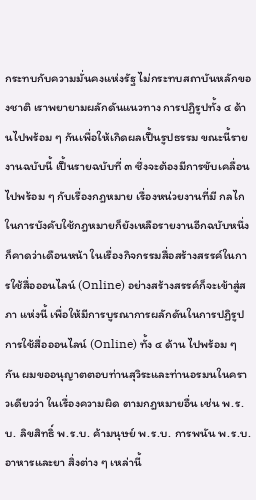กระทบกับความมั่นคงแห่งรัฐ ไม่กระทบสถาบันหลักของชาติ เราพยายามผลักดันแนวทาง การปฏิรูปทั้ง ๔ ด้านไปพร้อม ๆ กันเพื่อให้เกิดผลเปึ้นรูปธรรม ขณะนี้รายงานฉบับนี้ เปึ้นรายฉบับที่ ๓ ซึ่งจะต้องมีการขับเคลื่อนไปพร้อม ๆ กับเรื่องกฎหมาย เรื่องหน่วยงานที่มี กลไกในการบังคับใช้กฎหมายก็ยังเหลือรายงานอีกฉบับหนึ่งก็คาดว่าเดือนหน้า ในเรื่องกิจกรรมสื่อสร้างสรรค์ในการใช้สื่อออนไลน์ (Online) อย่างสร้างสรรค์ก็จะเข้าสู่สภา แห่งนี้ เพื่อให้มีการบูรณาการผลักดันในการปฏิรูปการใช้สื่อออนไลน์ (Online) ทั้ง ๔ ด้าน ไปพร้อม ๆ กัน ผมขออนุญาตตอบท่านสุวิระและท่านอรมนในคราวเดียวว่า ในเรื่องความผิด ตามกฎหมายอื่น เช่น พ.ร.บ. ลิขสิทธิ์ พ.ร.บ. ค้ามนุษย์ พ.ร.บ. การพนัน พ.ร.บ. อาหารและยา สิ่งต่าง ๆ เหล่านี้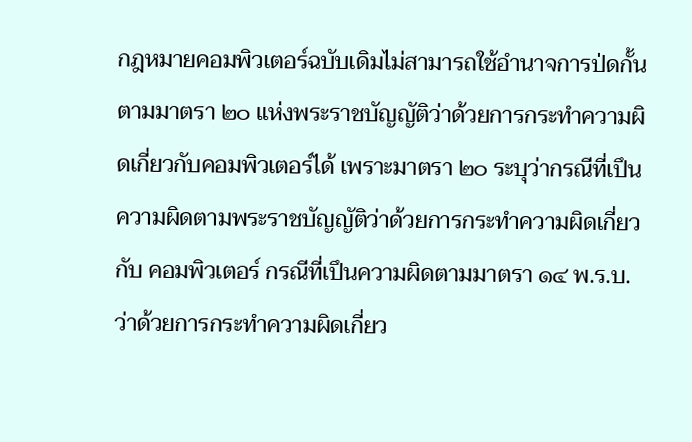กฎหมายคอมพิวเตอร์ฉบับเดิมไม่สามารถใช้อำนาจการป่ดกั้นตามมาตรา ๒๐ แห่งพระราชบัญญัติว่าด้วยการกระทำความผิดเกี่ยวกับคอมพิวเตอร์ได้ เพราะมาตรา ๒๐ ระบุว่ากรณีที่เปึนความผิดตามพระราชบัญญัติว่าด้วยการกระทำความผิดเกี่ยวกับ คอมพิวเตอร์ กรณีที่เปึนความผิดตามมาตรา ๑๔ พ.ร.บ. ว่าด้วยการกระทำความผิดเกี่ยว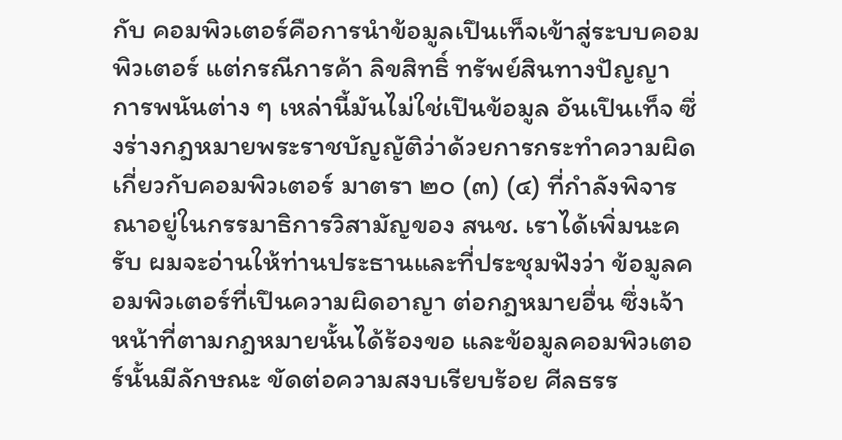กับ คอมพิวเตอร์คือการนำข้อมูลเปึนเท็จเข้าสู่ระบบคอมพิวเตอร์ แต่กรณีการค้า ลิขสิทธิ์ ทรัพย์สินทางปัญญา การพนันต่าง ๆ เหล่านี้มันไม่ใช่เปึนข้อมูล อันเปึนเท็จ ซึ่งร่างกฎหมายพระราชบัญญัติว่าด้วยการกระทำความผิดเกี่ยวกับคอมพิวเตอร์ มาตรา ๒๐ (๓) (๔) ที่กำลังพิจารณาอยู่ในกรรมาธิการวิสามัญของ สนช. เราได้เพิ่มนะครับ ผมจะอ่านให้ท่านประธานและที่ประชุมฟังว่า ข้อมูลคอมพิวเตอร์ที่เปึนความผิดอาญา ต่อกฎหมายอื่น ซึ่งเจ้าหน้าที่ตามกฎหมายนั้นได้ร้องขอ และข้อมูลคอมพิวเตอร์นั้นมีลักษณะ ขัดต่อความสงบเรียบร้อย ศีลธรร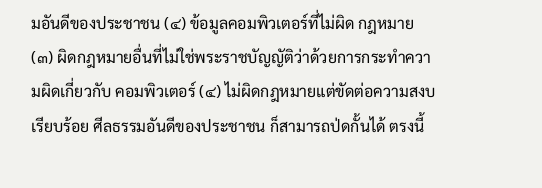มอันดีของประชาชน (๔) ข้อมูลคอมพิวเตอร์ที่ไม่ผิด กฎหมาย (๓) ผิดกฎหมายอื่นที่ไม่ใช่พระราชบัญญัติว่าด้วยการกระทำความผิดเกี่ยวกับ คอมพิวเตอร์ (๔) ไม่ผิดกฎหมายแต่ขัดต่อความสงบเรียบร้อย ศีลธรรมอันดีของประชาชน ก็สามารถป่ดกั้นได้ ตรงนี้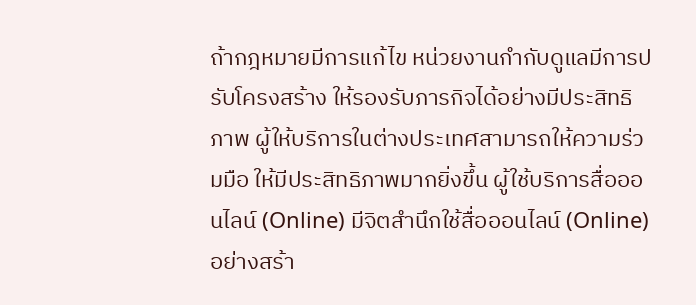ถ้ากฎหมายมีการแก้ไข หน่วยงานกำกับดูแลมีการปรับโครงสร้าง ให้รองรับภารกิจได้อย่างมีประสิทธิภาพ ผู้ให้บริการในต่างประเทศสามารถให้ความร่วมมือ ให้มีประสิทธิภาพมากยิ่งขึ้น ผู้ใช้บริการสื่อออนไลน์ (Online) มีจิตสำนึกใช้สื่อออนไลน์ (Online) อย่างสร้า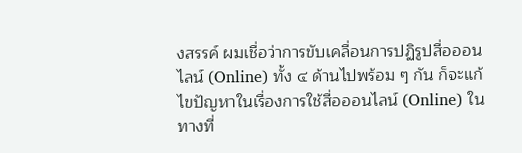งสรรค์ ผมเชื่อว่าการขับเคลื่อนการปฏิรูปสื่อออนไลน์ (Online) ทั้ง ๔ ด้านไปพร้อม ๆ กัน ก็จะแก้ไขปัญหาในเรื่องการใช้สื่อออนไลน์ (Online) ในทางที่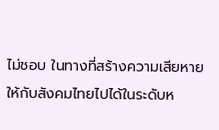ไม่ชอบ ในทางที่สร้างความเสียหายให้กับสังคมไทยไปได้ในระดับห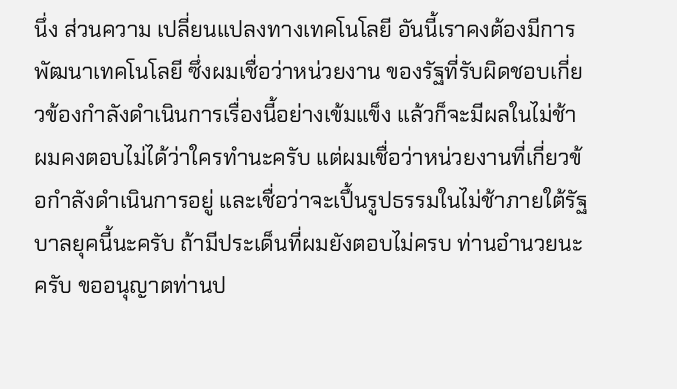นึ่ง ส่วนความ เปลี่ยนแปลงทางเทคโนโลยี อันนี้เราคงต้องมีการพัฒนาเทคโนโลยี ซึ่งผมเชื่อว่าหน่วยงาน ของรัฐที่รับผิดชอบเกี่ยวข้องกําลังดําเนินการเรื่องนี้อย่างเข้มแข็ง แล้วก็จะมีผลในไม่ช้า ผมคงตอบไม่ได้ว่าใครทำนะครับ แต่ผมเชื่อว่าหน่วยงานที่เกี่ยวข้อกำลังดำเนินการอยู่ และเชื่อว่าจะเปึ้นรูปธรรมในไม่ช้าภายใต้รัฐบาลยุคนี้นะครับ ถ้ามีประเด็นที่ผมยังตอบไม่ครบ ท่านอำนวยนะครับ ขออนุญาตท่านป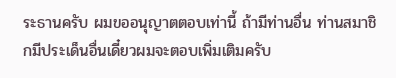ระธานครับ ผมขออนุญาตตอบเท่านี้ ถ้ามีท่านอื่น ท่านสมาชิกมีประเด็นอื่นเดี๋ยวผมจะตอบเพิ่มเติมครับ